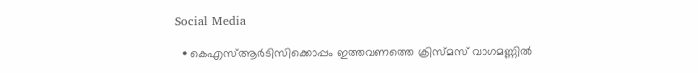Social Media

  • കെഎസ്ആർടിസിക്കൊപ്പം ഇത്തവണത്തെ ക്രിസ്മസ് വാഗമണ്ണിൽ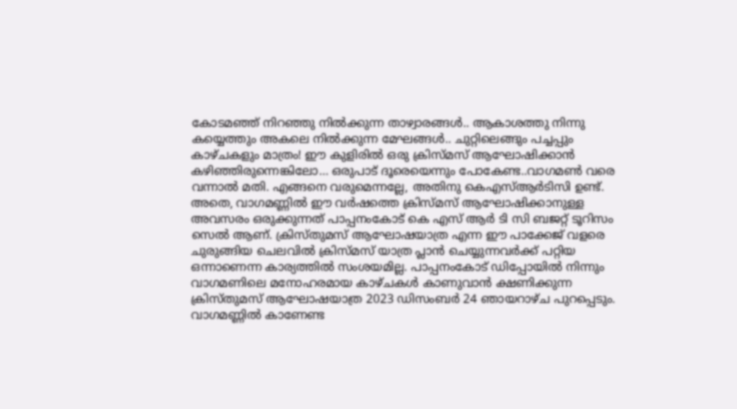കോടമഞ്ഞ് നിറഞ്ഞു നിൽക്കുന്ന താഴ്വാരങ്ങൾ.. ആകാശത്തു നിന്നു കയ്യെത്തും അകലെ നില്‍ക്കുന്ന മേഘങ്ങൾ.. ചുറ്റിലെങ്ങും പച്ചപ്പും കാഴ്ചകളും മാത്രം! ഈ കുളിരിൽ ഒരു ക്രിസ്മസ് ആഘോഷിക്കാൻ കഴിഞ്ഞിരുന്നെങ്കിലോ… ഒരുപാട് ദൂരെയെന്നും പോകേണ്ട..വാഗമൺ വരെ വന്നാൽ മതി. എങ്ങനെ വരുമെന്നല്ലേ, അതിനു കെഎസ്ആർടിസി ഉണ്ട്. അതെ, വാഗമണ്ണിൽ ഈ വർഷത്തെ ക്രിസ്മസ് ആഘോഷിക്കാനുള്ള അവസരം ഒരുക്കുന്നത് പാപ്പനംകോട് കെ എസ് ആർ ടി സി ബജറ്റ് ടൂറിസം സെൽ ആണ്. ക്രിസ്തുമസ് ആഘോഷയാത്ര എന്ന ഈ പാക്കേജ് വളരെ ചുരുങ്ങിയ ചെലവിൽ ക്രിസ്മസ് യാത്ര പ്ലാൻ ചെയ്യുന്നവർക്ക് പറ്റിയ ഒന്നാണെന്ന കാര്യത്തിൽ സംശയമില്ല. പാപ്പനംകോട് ഡിപ്പോയിൽ നിന്നും വാഗമണിലെ മനോഹരമായ കാഴ്ചകൾ കാണുവാൻ ക്ഷണിക്കുന്ന ക്രിസ്തുമസ് ആഘോഷയാത്ര 2023 ഡിസംബർ 24 ഞായറാഴ്ച പുറപ്പെടും. വാഗമണ്ണിൽ കാണേണ്ട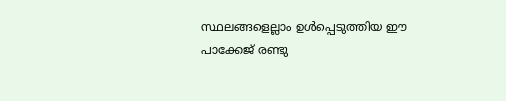സ്ഥലങ്ങളെല്ലാം ഉൾപ്പെടുത്തിയ ഈ പാക്കേജ് രണ്ടു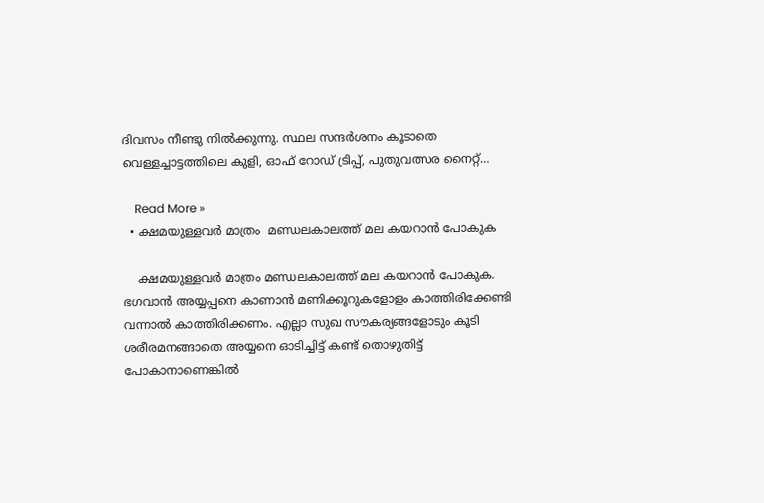ദിവസം നീണ്ടു നിൽക്കുന്നു. സ്ഥല സന്ദർശനം കൂടാതെ വെള്ളച്ചാട്ടത്തിലെ കുളി, ഓഫ് റോഡ് ട്രിപ്പ്, പുതുവത്സര നൈറ്റ്…

    Read More »
  • ക്ഷമയുള്ളവർ മാത്രം  മണ്ഡലകാലത്ത് മല കയറാൻ പോകുക

    ക്ഷമയുള്ളവർ മാത്രം മണ്ഡലകാലത്ത് മല കയറാൻ പോകുക. ഭഗവാൻ അയ്യപ്പനെ കാണാൻ മണിക്കൂറുകളോളം കാത്തിരിക്കേണ്ടി വന്നാൽ കാത്തിരിക്കണം. എല്ലാ സുഖ സൗകര്യങ്ങളോടും കൂടി ശരീരമനങ്ങാതെ അയ്യനെ ഓടിച്ചിട്ട് കണ്ട് തൊഴുതിട്ട് പോകാനാണെങ്കിൽ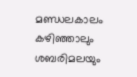മണ്ഡലകാലം കഴിഞ്ഞാലും ശബരിമലയും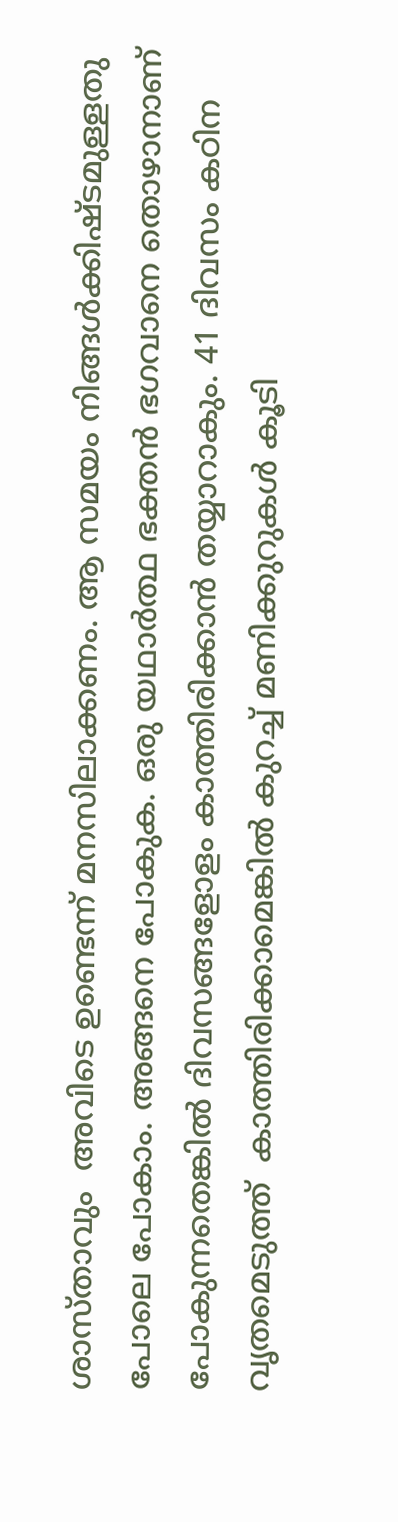ശാസ്താവും  അവിടെ ഉണ്ടെന്ന് മനസിലാക്കണം. ആ സമയം നിങ്ങൾക്കിഷ്ടമുള്ളതു പോലെ പോകാം. അങ്ങനെ പോകുക. ഒരു യഥാർത്ഥ ഭക്തൻ ഭഗവാനെ തൊഴാനാണ് പോകുന്നതെങ്കിൽ ദിവസങ്ങളോളം കാത്തിരിക്കാൻ തയ്യാറാകും. 41 ദിവസം കഠിന വൃതമെടുത്ത്  കാത്തിരിക്കാമെങ്കിൽ കുറച്ച് മണിക്കുറുകൾ കൂടി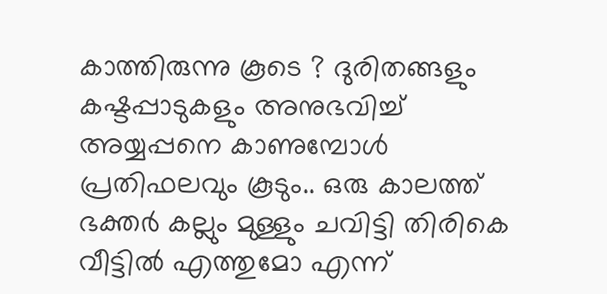കാത്തിരുന്നു കൂടെ ? ദുരിതങ്ങളും കഷ്ടപ്പാടുകളും അനുഭവിച്ച് അയ്യപ്പനെ കാണുമ്പോൾ പ്രതിഫലവും കൂടും.. ഒരു കാലത്ത് ഭക്തർ കല്ലും മുള്ളും ചവിട്ടി തിരികെ വീട്ടിൽ എത്തുമോ എന്ന്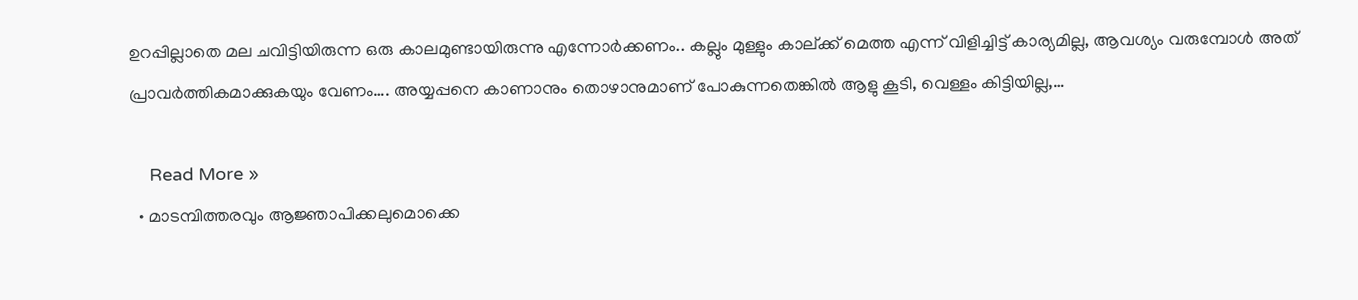ഉറപ്പില്ലാതെ മല ചവിട്ടിയിരുന്ന ഒരു കാലമുണ്ടായിരുന്നു എന്നോർക്കണം.. കല്ലും മുള്ളും കാല്ക്ക് മെത്ത എന്ന് വിളിച്ചിട്ട് കാര്യമില്ല, ആവശ്യം വരുമ്പോൾ അത് പ്രാവർത്തികമാക്കുകയും വേണം…. അയ്യപ്പനെ കാണാനും തൊഴാനുമാണ് പോകുന്നതെങ്കിൽ ആളു കൂടി, വെള്ളം കിട്ടിയില്ല,…

    Read More »
  • മാടമ്പിത്തരവും ആജ്ഞാപിക്കലുമൊക്കെ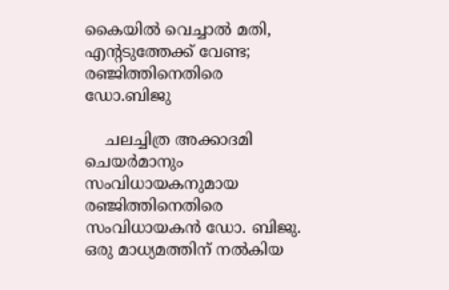കൈയില്‍ വെച്ചാല്‍ മതി, എന്റടുത്തേക്ക് വേണ്ട; രഞ്ജിത്തിനെതിരെ ഡോ.ബിജു

    ചലച്ചിത്ര അക്കാദമി ചെയര്‍മാനും സംവിധായകനുമായ രഞ്ജിത്തിനെതിരെ സംവിധായകന്‍ ഡോ. ബിജു. ഒരു മാധ്യമത്തിന് നല്‍കിയ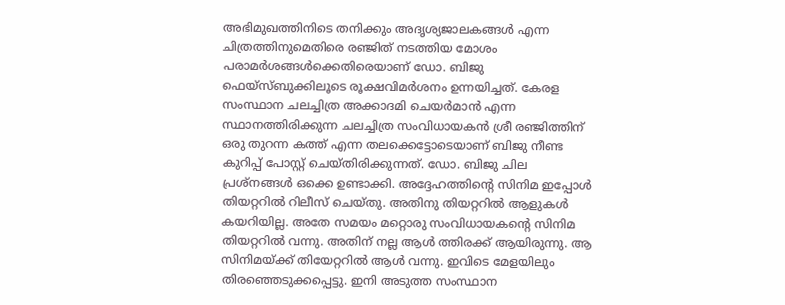അഭിമുഖത്തിനിടെ തനിക്കും അദൃശ്യജാലകങ്ങള്‍ എന്ന ചിത്രത്തിനുമെതിരെ രഞ്ജിത് നടത്തിയ മോശം പരാമര്‍ശങ്ങള്‍ക്കെതിരെയാണ് ഡോ. ബിജു ഫെയ്‌സ്ബുക്കിലൂടെ രൂക്ഷവിമര്‍ശനം ഉന്നയിച്ചത്. കേരള സംസ്ഥാന ചലച്ചിത്ര അക്കാദമി ചെയര്‍മാന്‍ എന്ന സ്ഥാനത്തിരിക്കുന്ന ചലച്ചിത്ര സംവിധായകന്‍ ശ്രീ രഞ്ജിത്തിന് ഒരു തുറന്ന കത്ത് എന്ന തലക്കെട്ടോടെയാണ് ബിജു നീണ്ട കുറിപ്പ് പോസ്റ്റ് ചെയ്തിരിക്കുന്നത്. ഡോ. ബിജു ചില പ്രശ്‌നങ്ങള്‍ ഒക്കെ ഉണ്ടാക്കി. അദ്ദേഹത്തിന്റെ സിനിമ ഇപ്പോള്‍ തിയറ്ററില്‍ റിലീസ് ചെയ്തു. അതിനു തിയറ്ററില്‍ ആളുകള്‍ കയറിയില്ല. അതേ സമയം മറ്റൊരു സംവിധായകന്റെ സിനിമ തിയറ്ററില്‍ വന്നു. അതിന് നല്ല ആള്‍ ത്തിരക്ക് ആയിരുന്നു. ആ സിനിമയ്ക്ക് തിയേറ്ററില്‍ ആള്‍ വന്നു. ഇവിടെ മേളയിലും തിരഞ്ഞെടുക്കപ്പെട്ടു. ഇനി അടുത്ത സംസ്ഥാന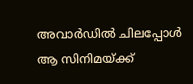അവാര്‍ഡില്‍ ചിലപ്പോള്‍ ആ സിനിമയ്ക്ക്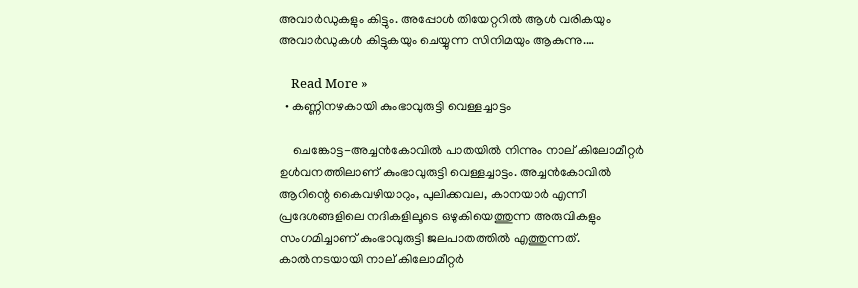അവാര്‍ഡുകളും കിട്ടും. അപ്പോള്‍ തിയേറ്ററില്‍ ആള്‍ വരികയും അവാര്‍ഡുകള്‍ കിട്ടുകയും ചെയ്യുന്ന സിനിമയും ആകുന്നു.…

    Read More »
  • കണ്ണിനഴകായി കുംഭാവുരുട്ടി വെള്ളച്ചാട്ടം

    ചെങ്കോട്ട-അച്ചൻകോവിൽ പാതയിൽ നിന്നും നാല് കിലോമീറ്റർ ഉൾവനത്തിലാണ് കുംഭാവുരുട്ടി വെള്ളച്ചാട്ടം. അച്ചൻകോവിൽ ആറിന്റെ കൈവഴിയാറും, പുലിക്കവല, കാനയാർ എന്നീ പ്രദേശങ്ങളിലെ നദികളിലൂടെ ഒഴുകിയെത്തുന്ന അരുവികളും സംഗമിച്ചാണ് കുംഭാവുരുട്ടി ജലപാതത്തിൽ എത്തുന്നത്. കാൽനടയായി നാല് കിലോമീറ്റർ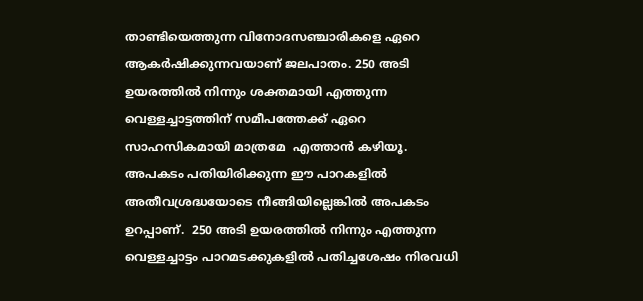താണ്ടിയെത്തുന്ന വിനോദസഞ്ചാരികളെ ഏറെ ആകർഷിക്കുന്നവയാണ് ജലപാതം. 250 അടി ഉയരത്തിൽ നിന്നും ശക്തമായി എത്തുന്ന വെള്ളച്ചാട്ടത്തിന് സമീപത്തേക്ക് ഏറെ സാഹസികമായി മാത്രമേ  എത്താൻ കഴിയൂ. അപകടം പതിയിരിക്കുന്ന ഈ പാറകളിൽ അതീവശ്രദ്ധയോടെ നീങ്ങിയില്ലെങ്കിൽ അപകടം ഉറപ്പാണ്.  250 അടി ഉയരത്തിൽ നിന്നും എത്തുന്ന വെള്ളച്ചാട്ടം പാറമടക്കുകളിൽ പതിച്ചശേഷം നിരവധി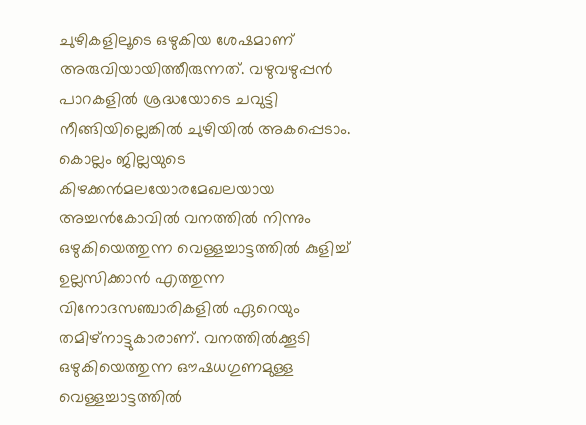ചുഴികളിലൂടെ ഒഴുകിയ ശേഷമാണ് അരുവിയായിത്തീരുന്നത്. വഴുവഴുപ്പൻ പാറകളിൽ ശ്രദ്ധയോടെ ചവുട്ടി നീങ്ങിയില്ലെങ്കിൽ ചുഴിയിൽ അകപ്പെടാം. കൊല്ലം ജില്ലയുടെ കിഴക്കൻമലയോരമേഖലയായ അച്ചൻകോവിൽ വനത്തിൽ നിന്നും ഒഴുകിയെത്തുന്ന വെള്ളച്ചാട്ടത്തിൽ കുളിച്ച് ഉല്ലസിക്കാൻ എത്തുന്ന വിനോദസഞ്ചാരികളിൽ ഏറെയും തമിഴ്‌നാട്ടുകാരാണ്. വനത്തിൽക്കൂടി ഒഴുകിയെത്തുന്ന ഔഷധഗുണമുള്ള വെള്ളച്ചാട്ടത്തിൽ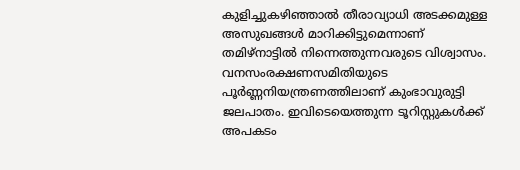കുളിച്ചുകഴിഞ്ഞാൽ തീരാവ്യാധി അടക്കമുള്ള അസുഖങ്ങൾ മാറിക്കിട്ടുമെന്നാണ് തമിഴ്‌നാട്ടിൽ നിന്നെത്തുന്നവരുടെ വിശ്വാസം. വനസംരക്ഷണസമിതിയുടെ പൂർണ്ണനിയന്ത്രണത്തിലാണ് കുംഭാവുരുട്ടി ജലപാതം. ഇവിടെയെത്തുന്ന ടൂറിസ്റ്റുകൾക്ക് അപകടം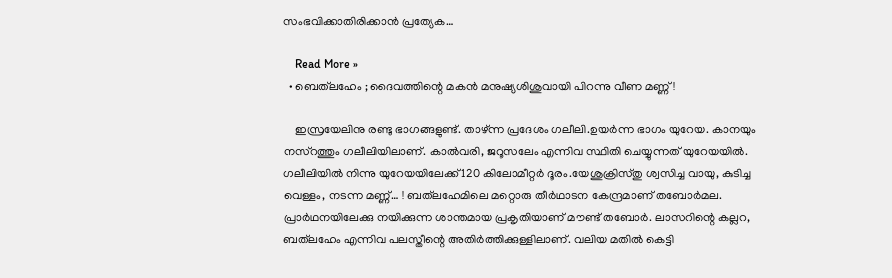സംഭവിക്കാതിരിക്കാൻ പ്രത്യേക…

    Read More »
  • ബെത്‌ലഹേം ; ദൈവത്തിന്റെ മകൻ മനുഷ്യശിശുവായി പിറന്നു വീണ മണ്ണ് !

    ഇസ്രയേലിനു രണ്ടു ഭാഗങ്ങളുണ്ട്. താഴ്ന്ന പ്രദേശം ഗലീലി.ഉയർന്ന ഭാഗം യുറേയ. കാനയും നസ്റത്തും ഗലീലിയിലാണ്. കാൽവരി, ജറൂസലേം എന്നിവ സ്ഥിതി ചെയ്യുന്നത് യുറേയയിൽ. ഗലീലിയിൽ നിന്നു യുറേയയിലേക്ക് 120 കിലോമീറ്റർ ദൂരം.യേശുക്രിസ്തു ശ്വസിച്ച വായു, കുടിച്ച വെള്ളം, നടന്ന മണ്ണ്… ! ബത്‌ലഹേമിലെ മറ്റൊരു തീർഥാടന കേന്ദ്രമാണ് തബോർമല. പ്രാർഥനയിലേക്കു നയിക്കുന്ന ശാന്തമായ പ്രകൃതിയാണ് മൗണ്ട് തബോർ. ലാസറിന്റെ കല്ലറ, ബത്‌ലഹേം എന്നിവ പലസ്തീന്റെ അതിർത്തിക്കുള്ളിലാണ്. വലിയ മതിൽ കെട്ടി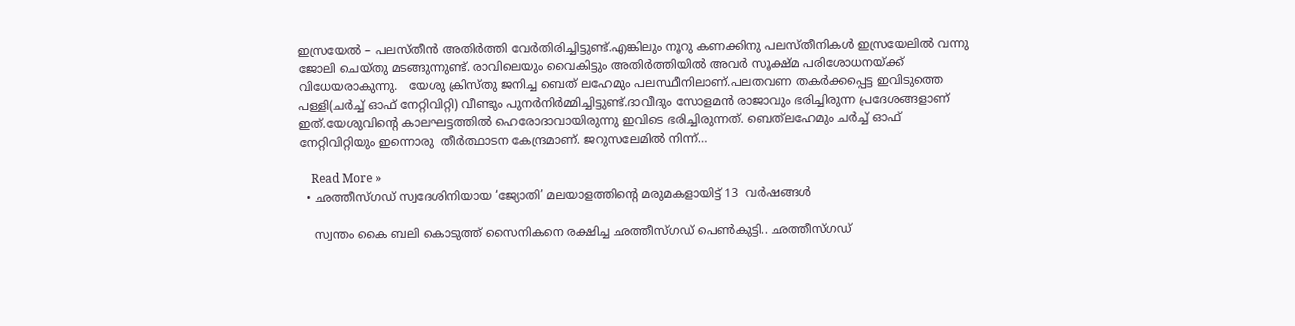ഇസ്രയേൽ – പലസ്തീൻ അതിർത്തി വേർതിരിച്ചിട്ടുണ്ട്.എങ്കിലും നൂറു കണക്കിനു പലസ്തീനികൾ ഇസ്രയേലിൽ വന്നു ജോലി ചെയ്തു മടങ്ങുന്നുണ്ട്. രാവിലെയും വൈകിട്ടും അതിർത്തിയിൽ അവർ സൂക്ഷ്മ പരിശോധനയ്ക്ക് വിധേയരാകുന്നു.   യേശു ക്രിസ്തു ജനിച്ച ബെത് ലഹേമും പലസ്ഥീനിലാണ്.പലതവണ തകർക്കപ്പെട്ട ഇവിടുത്തെ പള്ളി(ചർച്ച് ഓഫ് നേറ്റിവിറ്റി) വീണ്ടും പുനർനിർമ്മിച്ചിട്ടുണ്ട്.ദാവീദും സോളമൻ രാജാവും ഭരിച്ചിരുന്ന പ്രദേശങ്ങളാണ് ഇത്.യേശുവിന്റെ കാലഘട്ടത്തിൽ ഹെരോദാവായിരുന്നു ഇവിടെ ഭരിച്ചിരുന്നത്. ബെത്‌ലഹേമും ചർച്ച് ഓഫ് നേറ്റിവിറ്റിയും ഇന്നൊരു  തീർത്ഥാടന കേന്ദ്രമാണ്. ജറുസലേമിൽ നിന്ന്…

    Read More »
  • ഛത്തീസ്‌ഗഡ് സ്വദേശിനിയായ ‘ജ്യോതി’ മലയാളത്തിന്റെ മരുമകളായിട്ട് 13  വര്‍ഷങ്ങൾ

    സ്വന്തം കൈ ബലി കൊടുത്ത് സൈനികനെ രക്ഷിച്ച ഛത്തീസ്ഗഡ് പെൺകുട്ടി.. ഛത്തീസ്‌ഗഡ്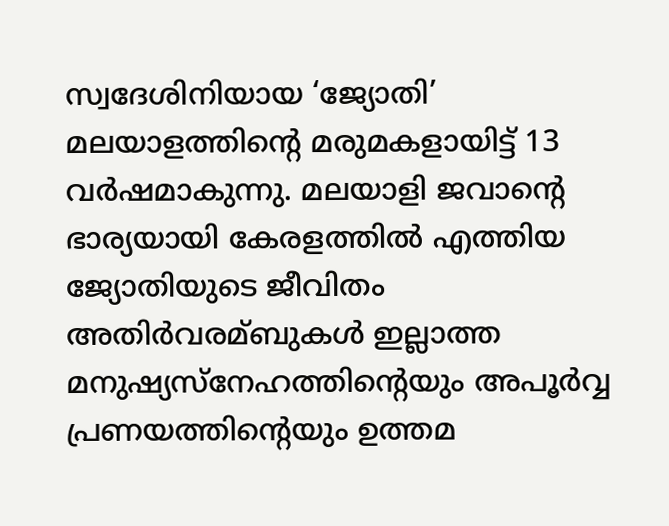സ്വദേശിനിയായ ‘ജ്യോതി’ മലയാളത്തിന്റെ മരുമകളായിട്ട് 13  വര്‍ഷമാകുന്നു. മലയാളി ജവാന്റെ ഭാര്യയായി കേരളത്തില്‍ എത്തിയ ജ്യോതിയുടെ ജീവിതം അതിര്‍വരമ്ബുകള്‍ ഇല്ലാത്ത മനുഷ്യസ്‌നേഹത്തിന്റെയും അപൂര്‍വ്വ പ്രണയത്തിന്റെയും ഉത്തമ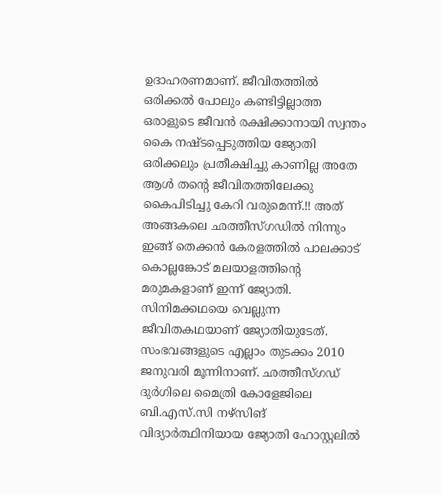ഉദാഹരണമാണ്. ജീവിതത്തില്‍ ഒരിക്കല്‍ പോലും കണ്ടിട്ടില്ലാത്ത ഒരാളുടെ ജീവന്‍ രക്ഷിക്കാനായി സ്വന്തം കൈ നഷ്ടപ്പെടുത്തിയ ജ്യോതി ഒരിക്കലും പ്രതീക്ഷിച്ചു കാണില്ല അതേ ആള്‍ തന്റെ ജീവിതത്തിലേക്കു കൈപിടിച്ചു കേറി വരുമെന്ന്.!! അത് അങ്ങകലെ ഛത്തീസ്‌ഗഡില്‍ നിന്നും ഇങ്ങ് തെക്കന്‍ കേരളത്തില്‍ പാലക്കാട് കൊല്ലങ്കോട് മലയാളത്തിന്റെ മരുമകളാണ് ഇന്ന് ജ്യോതി. സിനിമക്കഥയെ വെല്ലുന്ന ജീവിതകഥയാണ് ജ്യോതിയുടേത്. സംഭവങ്ങളുടെ എല്ലാം തുടക്കം 2010 ജനുവരി മൂന്നിനാണ്. ഛത്തീസ്‌ഗഡ് ദുര്‍ഗിലെ മൈത്രി കോളേജിലെ ബി.എസ്.സി നഴ്‌സിങ് വിദ്യാര്‍ത്ഥിനിയായ ജ്യോതി ഹോസ്റ്റലില്‍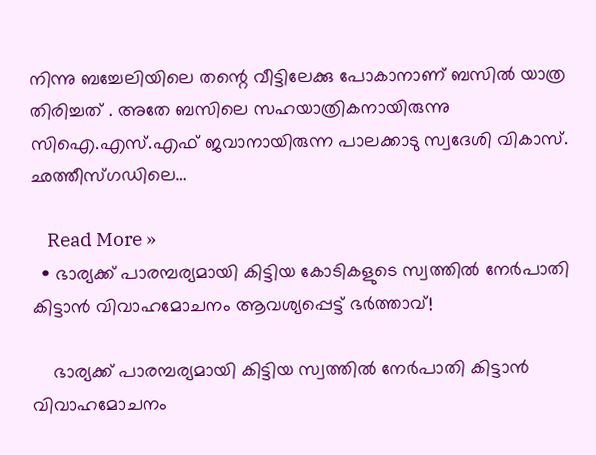നിന്നു ബച്ചേലിയിലെ തന്റെ വീട്ടിലേക്കു പോകാനാണ് ബസില്‍ യാത്ര തിരിച്ചത് . അതേ ബസിലെ സഹയാത്രികനായിരുന്നു സിഐ.എസ്.എഫ് ജവാനായിരുന്ന പാലക്കാടു സ്വദേശി വികാസ്. ഛത്തീസ്‌ഗഡിലെ…

    Read More »
  • ഭാര്യക്ക് പാരമ്പര്യമായി കിട്ടിയ കോടികളുടെ സ്വത്തിൽ നേർപാതി കിട്ടാൻ വിവാഹമോചനം ആവശ്യപ്പെട്ട് ഭർത്താവ്!

    ഭാര്യക്ക് പാരമ്പര്യമായി കിട്ടിയ സ്വത്തിൽ നേർപാതി കിട്ടാൻ വിവാഹമോചനം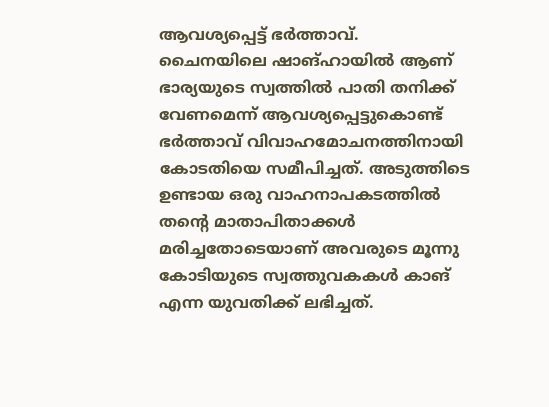ആവശ്യപ്പെട്ട് ഭർത്താവ്. ചൈനയിലെ ഷാങ്ഹായിൽ ആണ് ഭാര്യയുടെ സ്വത്തിൽ പാതി തനിക്ക് വേണമെന്ന് ആവശ്യപ്പെട്ടുകൊണ്ട് ഭർത്താവ് വിവാഹമോചനത്തിനായി കോടതിയെ സമീപിച്ചത്. അടുത്തിടെ ഉണ്ടായ ഒരു വാഹനാപകടത്തിൽ തന്റെ മാതാപിതാക്കൾ മരിച്ചതോടെയാണ് അവരുടെ മൂന്നു കോടിയുടെ സ്വത്തുവകകൾ കാങ് എന്ന യുവതിക്ക് ലഭിച്ചത്.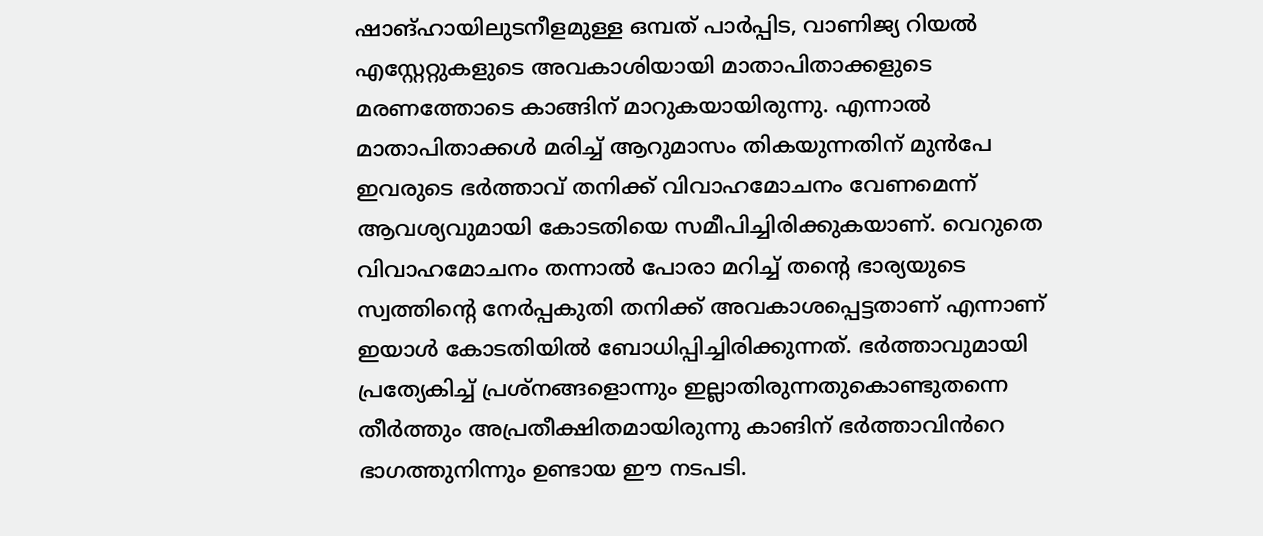ഷാങ്ഹായിലുടനീളമുള്ള ഒമ്പത് പാർപ്പിട, വാണിജ്യ റിയൽ എസ്റ്റേറ്റുകളുടെ അവകാശിയായി മാതാപിതാക്കളുടെ മരണത്തോടെ കാങ്ങിന് മാറുകയായിരുന്നു. എന്നാൽ മാതാപിതാക്കൾ മരിച്ച് ആറുമാസം തികയുന്നതിന് മുൻപേ ഇവരുടെ ഭർത്താവ് തനിക്ക് വിവാഹമോചനം വേണമെന്ന് ആവശ്യവുമായി കോടതിയെ സമീപിച്ചിരിക്കുകയാണ്. വെറുതെ വിവാഹമോചനം തന്നാൽ പോരാ മറിച്ച് തന്റെ ഭാര്യയുടെ സ്വത്തിന്റെ നേർപ്പകുതി തനിക്ക് അവകാശപ്പെട്ടതാണ് എന്നാണ് ഇയാൾ കോടതിയിൽ ബോധിപ്പിച്ചിരിക്കുന്നത്. ഭർത്താവുമായി പ്രത്യേകിച്ച് പ്രശ്നങ്ങളൊന്നും ഇല്ലാതിരുന്നതുകൊണ്ടുതന്നെ തീർത്തും അപ്രതീക്ഷിതമായിരുന്നു കാങിന് ഭർത്താവിൻറെ ഭാഗത്തുനിന്നും ഉണ്ടായ ഈ നടപടി.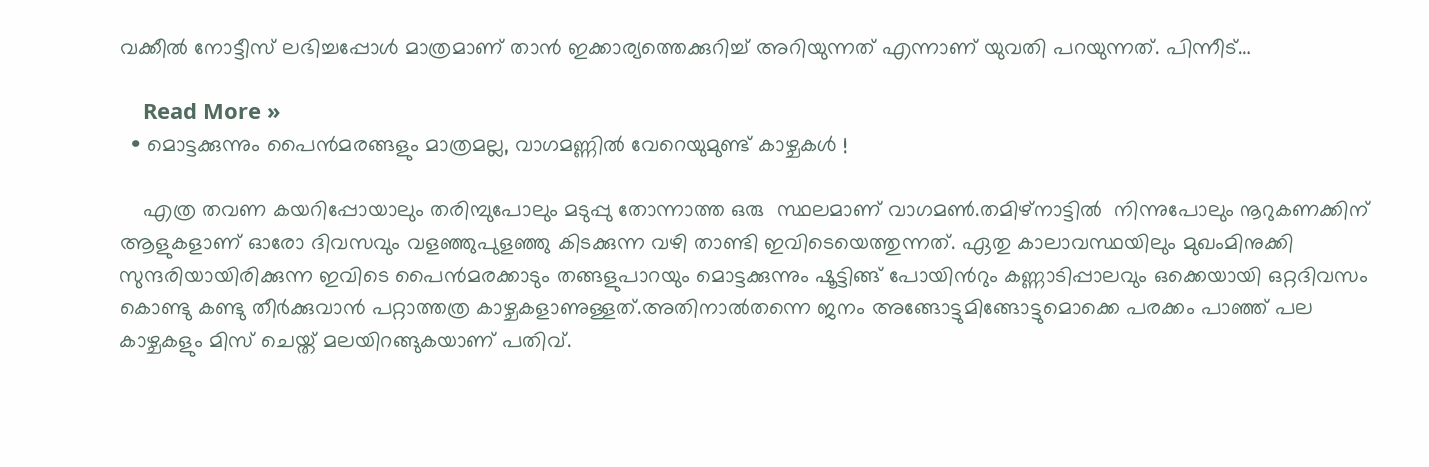വക്കീൽ നോട്ടീസ് ലഭിച്ചപ്പോൾ മാത്രമാണ് താൻ ഇക്കാര്യത്തെക്കുറിച്ച് അറിയുന്നത് എന്നാണ് യുവതി പറയുന്നത്. പിന്നീട്…

    Read More »
  • മൊട്ടക്കുന്നും പൈൻമരങ്ങളും മാത്രമല്ല, വാഗമണ്ണിൽ വേറെയുമുണ്ട് കാഴ്ചകൾ !

    എത്ര തവണ കയറിപ്പോയാലും തരിമ്പുപോലും മടുപ്പു തോന്നാത്ത ഒരു  സ്ഥലമാണ് വാഗമൺ.തമിഴ്നാട്ടിൽ  നിന്നുപോലും നൂറുകണക്കിന് ആളുകളാണ് ഓരോ ദിവസവും വളഞ്ഞുപുളഞ്ഞു കിടക്കുന്ന വഴി താണ്ടി ഇവിടെയെത്തുന്നത്. ഏതു കാലാവസ്ഥയിലും മുഖംമിനുക്കി സുന്ദരിയായിരിക്കുന്ന ഇവിടെ പൈൻമരക്കാടും തങ്ങളുപാറയും മൊട്ടക്കുന്നും ഷൂട്ടിങ്ങ് പോയിന്‍റും കണ്ണാടിപ്പാലവും ഒക്കെയായി ഒറ്റദിവസം കൊണ്ടു കണ്ടു തീർക്കുവാൻ പറ്റാത്തത്ര കാഴ്ചകളാണുള്ളത്.അതിനാൽതന്നെ ജനം അങ്ങോട്ടുമിങ്ങോട്ടുമൊക്കെ പരക്കം പാഞ്ഞ് പല കാഴ്ചകളും മിസ് ചെയ്ത് മലയിറങ്ങുകയാണ് പതിവ്.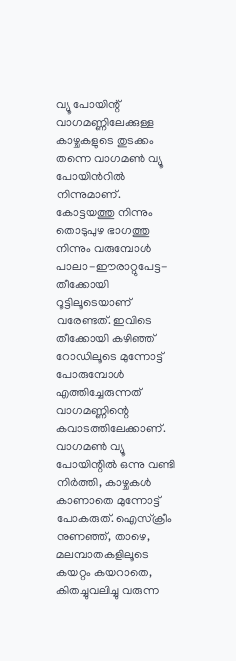വ്യൂ പോയിന്റ് വാഗമണ്ണിലേക്കുള്ള കാഴ്ചകളുടെ തുടക്കം തന്നെ വാഗമൺ വ്യൂ പോയിന്‍റിൽ നിന്നുമാണ്. കോട്ടയത്തു നിന്നും തൊടുപുഴ ഭാഗത്തു നിന്നും വരുമ്പോള്‍ പാലാ-ഈരാറ്റുപേട്ട- തീക്കോയി റൂട്ടിലൂടെയാണ് വരേണ്ടത്. ഇവിടെ തീക്കോയി കഴിഞ്ഞ് റോഡിലൂടെ മുന്നോട്ട് പോരുമ്പോൾ എത്തിച്ചേരുന്നത് വാഗമണ്ണിന്റെ കവാടത്തിലേക്കാണ്. വാഗമൺ വ്യൂ പോയിന്റിൽ ഒന്നു വണ്ടി നിർത്തി, കാഴ്ചകൾ കാണാതെ മുന്നോട്ട് പോകരുത്. ഐസ്ക്രീം നുണഞ്ഞ്, താഴെ, മലമ്പാതകളിലൂടെ കയറ്റം കയറാതെ, കിതച്ചുവലിച്ചു വരുന്ന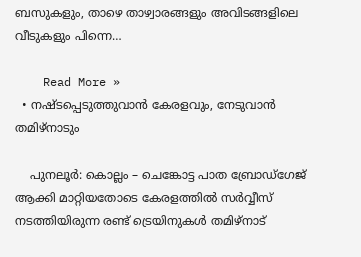ബസുകളും, താഴെ താഴ്വാരങ്ങളും അവിടങ്ങളിലെ വീടുകളും പിന്നെ…

    Read More »
  • നഷ്ടപ്പെടുത്തുവാൻ കേരളവും, നേടുവാൻ തമിഴ്നാടും

    പുനലൂർ: കൊല്ലം – ചെങ്കോട്ട പാത ബ്രോഡ്ഗേജ് ആക്കി മാറ്റിയതോടെ കേരളത്തിൽ സർവ്വീസ് നടത്തിയിരുന്ന രണ്ട് ട്രെയിനുകൾ തമിഴ്നാട്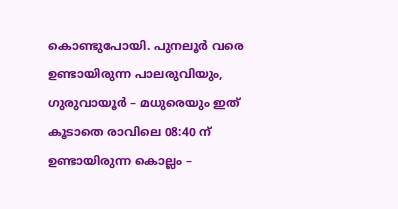കൊണ്ടുപോയി. പുനലൂർ വരെ ഉണ്ടായിരുന്ന പാലരുവിയും, ഗുരുവായൂർ – മധുരെയും ഇത് കൂടാതെ രാവിലെ 08:40 ന് ഉണ്ടായിരുന്ന കൊല്ലം –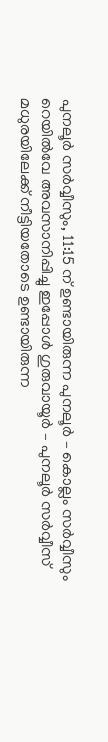പുനലൂർ സർവ്വീസും, 11:15 ന് ഉണ്ടായിരുന്ന പുനലൂർ – കൊല്ലം സർവ്വീസും  റെയിൽവേ അവസാനിപ്പിച്ചു ഇപ്പോൾ ഗുരുവായൂർ – പുനലൂർ സർവ്വീസ് മധുരയിലേക്ക് നീട്ടിയതോടെ ഉണ്ടായിരുന്ന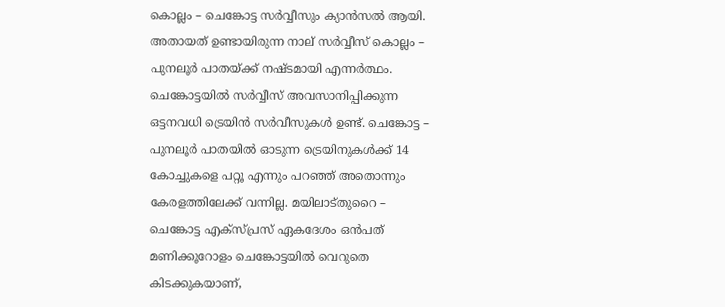കൊല്ലം – ചെങ്കോട്ട സർവ്വീസും ക്യാൻസൽ ആയി. അതായത് ഉണ്ടായിരുന്ന നാല് സർവ്വീസ് കൊല്ലം – പുനലൂർ പാതയ്ക്ക് നഷ്ടമായി എന്നർത്ഥം. ചെങ്കോട്ടയിൽ സർവ്വീസ് അവസാനിപ്പിക്കുന്ന ഒട്ടനവധി ട്രെയിൻ സർവീസുകൾ ഉണ്ട്. ചെങ്കോട്ട – പുനലൂർ പാതയിൽ ഓടുന്ന ട്രെയിനുകൾക്ക് 14 കോച്ചുകളെ പറ്റൂ എന്നും പറഞ്ഞ് അതൊന്നും കേരളത്തിലേക്ക് വന്നില്ല. മയിലാട്തുറൈ – ചെങ്കോട്ട എക്സ്പ്രസ് ഏകദേശം ഒൻപത് മണിക്കൂറോളം ചെങ്കോട്ടയിൽ വെറുതെ കിടക്കുകയാണ്,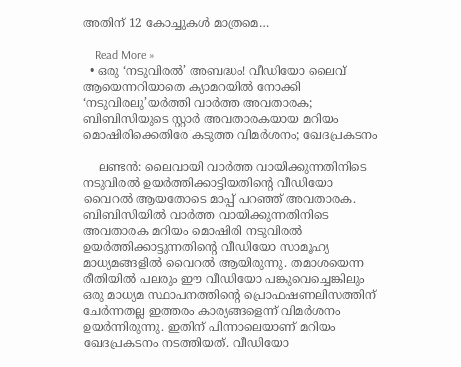അതിന് 12 കോച്ചുകൾ മാത്രമെ…

    Read More »
  • ഒരു ‘നടുവിരൽ’ അബദ്ധം! വീഡിയോ ലൈവ് ആയെന്നറിയാതെ ക്യാമറയില്‍ നോക്കി ‘നടുവിരലു’യര്‍ത്തി വാർത്ത അവതാരക; ബിബിസിയുടെ സ്റ്റാർ അവതാരകയായ മറിയം മൊഷിരിക്കെതിരേ കടുത്ത വിമര്‍ശനം; ഖേദപ്രകടനം

    ലണ്ടൻ: ലൈവായി വാർത്ത വായിക്കുന്നതിനിടെ നടുവിരൽ ഉയര്‍ത്തിക്കാട്ടിയതിന്‍റെ വീഡിയോ വൈറല്‍ ആയതോടെ മാപ്പ് പറഞ്ഞ് അവതാരക. ബിബിസിയില്‍ വാർത്ത വായിക്കുന്നതിനിടെ അവതാരക മറിയം മൊഷിരി നടുവിരല്‍ ഉയര്‍ത്തിക്കാട്ടുന്നതിന്‍റെ വീഡിയോ സാമൂഹ്യ മാധ്യമങ്ങളില്‍ വൈറല്‍ ആയിരുന്നു. തമാശയെന്ന രീതിയില്‍ പലരും ഈ വീഡ‍ിയോ പങ്കുവെച്ചെങ്കിലും ഒരു മാധ്യമ സ്ഥാപനത്തിന്‍റെ പ്രൊഫഷണലിസത്തിന് ചേര്‍ന്നതല്ല ഇത്തരം കാര്യങ്ങളെന്ന് വിമര്‍ശനം ഉയര്‍ന്നിരുന്നു. ഇതിന് പിന്നാലെയാണ് മറിയം ഖേദപ്രകടനം നടത്തിയത്. വീഡിയോ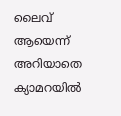ലൈവ് ആയെന്ന് അറിയാതെ ക്യാമറയില്‍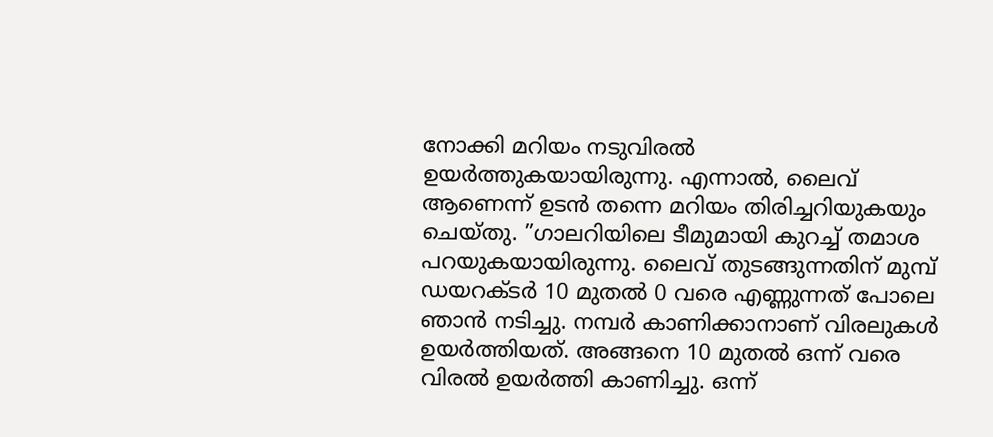നോക്കി മറിയം നടുവിരല്‍ ഉയര്‍ത്തുകയായിരുന്നു. എന്നാല്‍, ലൈവ് ആണെന്ന് ഉടൻ തന്നെ മറിയം തിരിച്ചറിയുകയും ചെയ്തു. ”ഗാലറിയിലെ ടീമുമായി കുറച്ച് തമാശ പറയുകയായിരുന്നു. ലൈവ് തുടങ്ങുന്നതിന് മുമ്പ് ഡയറക്‌ടർ 10 മുതല്‍ 0 വരെ എണ്ണുന്നത് പോലെ ഞാൻ നടിച്ചു. നമ്പർ കാണിക്കാനാണ് വിരലുകൾ ഉയര്‍ത്തിയത്. അങ്ങനെ 10 മുതല്‍ ഒന്ന് വരെ വിരല്‍ ഉയര്‍ത്തി കാണിച്ചു. ഒന്ന്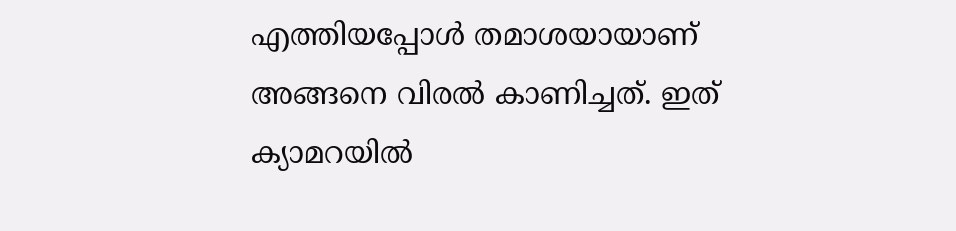എത്തിയപ്പോള്‍ തമാശയായാണ് അങ്ങനെ വിരല്‍ കാണിച്ചത്. ഇത് ക്യാമറയിൽ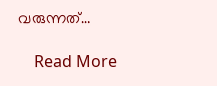വരുന്നത്…

    Read More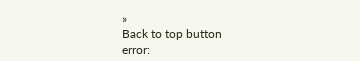»
Back to top button
error: